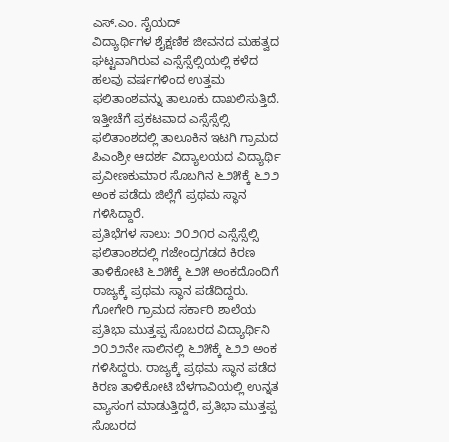ಎಸ್.ಎಂ. ಸೈಯದ್
ವಿದ್ಯಾರ್ಥಿಗಳ ಶೈಕ್ಷಣಿಕ ಜೀವನದ ಮಹತ್ವದ ಘಟ್ಟವಾಗಿರುವ ಎಸ್ಸೆಸ್ಸೆಲ್ಸಿಯಲ್ಲಿ ಕಳೆದ ಹಲವು ವರ್ಷಗಳಿಂದ ಉತ್ತಮ ಫಲಿತಾಂಶವನ್ನು ತಾಲೂಕು ದಾಖಲಿಸುತ್ತಿದೆ. ಇತ್ತೀಚೆಗೆ ಪ್ರಕಟವಾದ ಎಸ್ಸೆಸ್ಸೆಲ್ಸಿ ಫಲಿತಾಂಶದಲ್ಲಿ ತಾಲೂಕಿನ ಇಟಗಿ ಗ್ರಾಮದ ಪಿಎಂಶ್ರೀ ಆದರ್ಶ ವಿದ್ಯಾಲಯದ ವಿದ್ಯಾರ್ಥಿ ಪ್ರವೀಣಕುಮಾರ ಸೊಬಗಿನ ೬೨೫ಕ್ಕೆ ೬೨೨ ಅಂಕ ಪಡೆದು ಜಿಲ್ಲೆಗೆ ಪ್ರಥಮ ಸ್ಥಾನ ಗಳಿಸಿದ್ದಾರೆ.
ಪ್ರತಿಭೆಗಳ ಸಾಲು: ೨೦೨೧ರ ಎಸ್ಸೆಸ್ಸೆಲ್ಸಿ ಫಲಿತಾಂಶದಲ್ಲಿ ಗಜೇಂದ್ರಗಡದ ಕಿರಣ ತಾಳಿಕೋಟಿ ೬೨೫ಕ್ಕೆ ೬೨೫ ಅಂಕದೊಂದಿಗೆ ರಾಜ್ಯಕ್ಕೆ ಪ್ರಥಮ ಸ್ಥಾನ ಪಡೆದಿದ್ದರು. ಗೋಗೇರಿ ಗ್ರಾಮದ ಸರ್ಕಾರಿ ಶಾಲೆಯ ಪ್ರತಿಭಾ ಮುತ್ತಪ್ಪ ಸೊಬರದ ವಿದ್ಯಾರ್ಥಿನಿ ೨೦೨೨ನೇ ಸಾಲಿನಲ್ಲಿ ೬೨೫ಕ್ಕೆ ೬೨೨ ಅಂಕ ಗಳಿಸಿದ್ದರು. ರಾಜ್ಯಕ್ಕೆ ಪ್ರಥಮ ಸ್ಥಾನ ಪಡೆದ ಕಿರಣ ತಾಳಿಕೋಟಿ ಬೆಳಗಾವಿಯಲ್ಲಿ ಉನ್ನತ ವ್ಯಾಸಂಗ ಮಾಡುತ್ತಿದ್ದರೆ, ಪ್ರತಿಭಾ ಮುತ್ತಪ್ಪ ಸೊಬರದ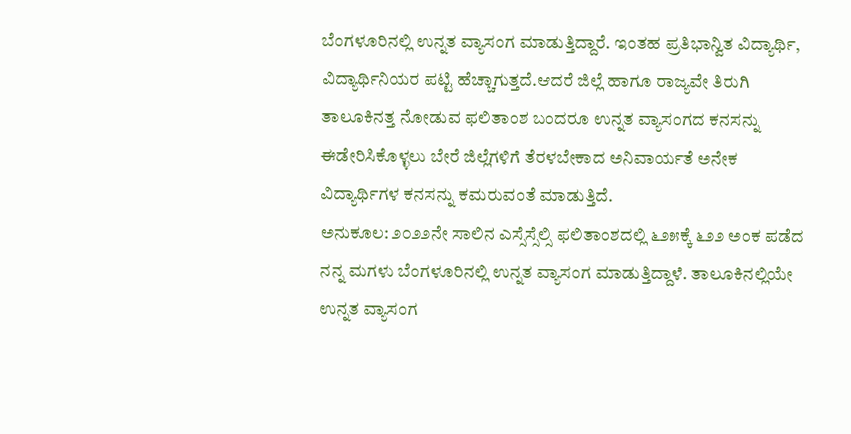ಬೆಂಗಳೂರಿನಲ್ಲಿ ಉನ್ನತ ವ್ಯಾಸಂಗ ಮಾಡುತ್ತಿದ್ದಾರೆ. ಇಂತಹ ಪ್ರತಿಭಾನ್ವಿತ ವಿದ್ಯಾರ್ಥಿ, ವಿದ್ಯಾರ್ಥಿನಿಯರ ಪಟ್ಟಿ ಹೆಚ್ಚಾಗುತ್ತದೆ.ಆದರೆ ಜಿಲ್ಲೆ ಹಾಗೂ ರಾಜ್ಯವೇ ತಿರುಗಿ ತಾಲೂಕಿನತ್ತ ನೋಡುವ ಫಲಿತಾಂಶ ಬಂದರೂ ಉನ್ನತ ವ್ಯಾಸಂಗದ ಕನಸನ್ನು ಈಡೇರಿಸಿಕೊಳ್ಳಲು ಬೇರೆ ಜಿಲ್ಲೆಗಳಿಗೆ ತೆರಳಬೇಕಾದ ಅನಿವಾರ್ಯತೆ ಅನೇಕ ವಿದ್ಯಾರ್ಥಿಗಳ ಕನಸನ್ನು ಕಮರುವಂತೆ ಮಾಡುತ್ತಿದೆ.
ಅನುಕೂಲ: ೨೦೨೨ನೇ ಸಾಲಿನ ಎಸ್ಸೆಸ್ಸೆಲ್ಸಿ ಫಲಿತಾಂಶದಲ್ಲಿ ೬೨೫ಕ್ಕೆ ೬೨೨ ಅಂಕ ಪಡೆದ ನನ್ನ ಮಗಳು ಬೆಂಗಳೂರಿನಲ್ಲಿ ಉನ್ನತ ವ್ಯಾಸಂಗ ಮಾಡುತ್ತಿದ್ದಾಳೆ. ತಾಲೂಕಿನಲ್ಲಿಯೇ ಉನ್ನತ ವ್ಯಾಸಂಗ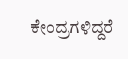ಕೇಂದ್ರಗಳಿದ್ದರೆ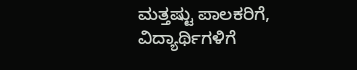ಮತ್ತಷ್ಟು ಪಾಲಕರಿಗೆ, ವಿದ್ಯಾರ್ಥಿಗಳಿಗೆ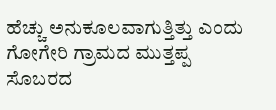ಹೆಚ್ಚು ಅನುಕೂಲವಾಗುತ್ತಿತ್ತು ಎಂದು ಗೋಗೇರಿ ಗ್ರಾಮದ ಮುತ್ತಪ್ಪ ಸೊಬರದ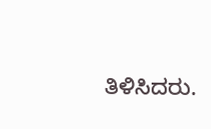ತಿಳಿಸಿದರು.